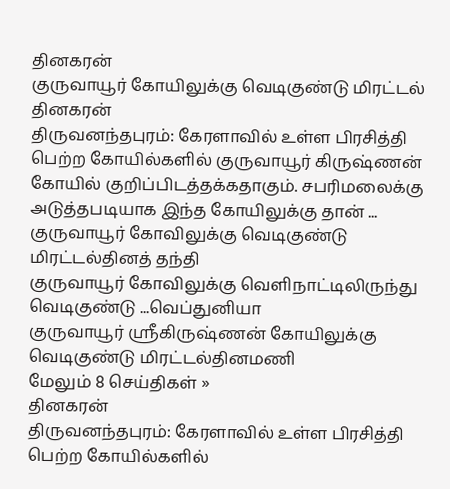தினகரன்
குருவாயூர் கோயிலுக்கு வெடிகுண்டு மிரட்டல்
தினகரன்
திருவனந்தபுரம்: கேரளாவில் உள்ள பிரசித்தி பெற்ற கோயில்களில் குருவாயூர் கிருஷ்ணன் கோயில் குறிப்பிடத்தக்கதாகும். சபரிமலைக்கு அடுத்தபடியாக இந்த கோயிலுக்கு தான் ...
குருவாயூர் கோவிலுக்கு வெடிகுண்டு மிரட்டல்தினத் தந்தி
குருவாயூர் கோவிலுக்கு வெளிநாட்டிலிருந்து வெடிகுண்டு ...வெப்துனியா
குருவாயூர் ஸ்ரீகிருஷ்ணன் கோயிலுக்கு வெடிகுண்டு மிரட்டல்தினமணி
மேலும் 8 செய்திகள் »
தினகரன்
திருவனந்தபுரம்: கேரளாவில் உள்ள பிரசித்தி பெற்ற கோயில்களில்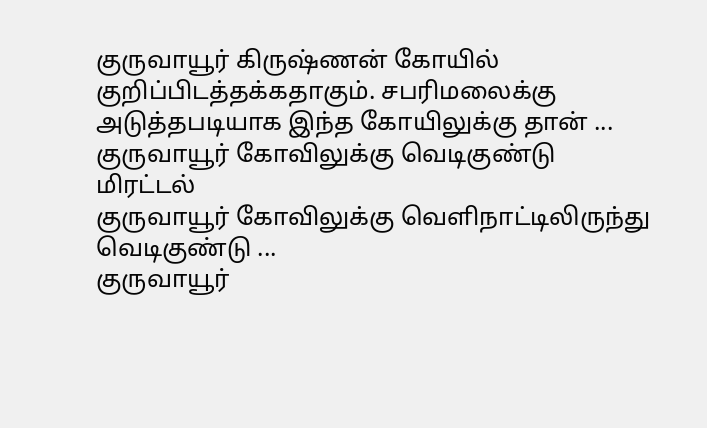குருவாயூர் கிருஷ்ணன் கோயில் குறிப்பிடத்தக்கதாகும். சபரிமலைக்கு அடுத்தபடியாக இந்த கோயிலுக்கு தான் ...
குருவாயூர் கோவிலுக்கு வெடிகுண்டு மிரட்டல்
குருவாயூர் கோவிலுக்கு வெளிநாட்டிலிருந்து வெடிகுண்டு ...
குருவாயூர்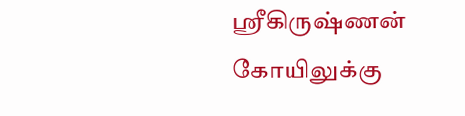ஸ்ரீகிருஷ்ணன் கோயிலுக்கு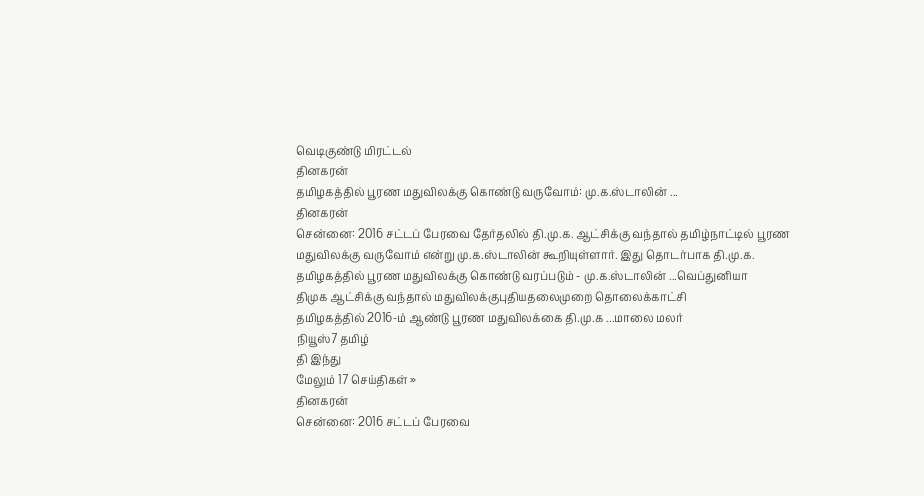வெடிகுண்டு மிரட்டல்
தினகரன்
தமிழகத்தில் பூரண மதுவிலக்கு கொண்டு வருவோம்: மு.க.ஸ்டாலின் ...
தினகரன்
சென்னை: 2016 சட்டப் பேரவை தேர்தலில் தி.மு.க. ஆட்சிக்கு வந்தால் தமிழ்நாட்டில் பூரண மதுவிலக்கு வருவோம் என்று மு.க.ஸ்டாலின் கூறியுள்ளார். இது தொடர்பாக தி.மு.க.
தமிழகத்தில் பூரண மதுவிலக்கு கொண்டு வரப்படும் - மு.க.ஸ்டாலின் ...வெப்துனியா
திமுக ஆட்சிக்கு வந்தால் மதுவிலக்குபுதியதலைமுறை தொலைக்காட்சி
தமிழகத்தில் 2016-ம் ஆண்டு பூரண மதுவிலக்கை தி.மு.க ...மாலை மலர்
நியூஸ்7 தமிழ்
தி இந்து
மேலும் 17 செய்திகள் »
தினகரன்
சென்னை: 2016 சட்டப் பேரவை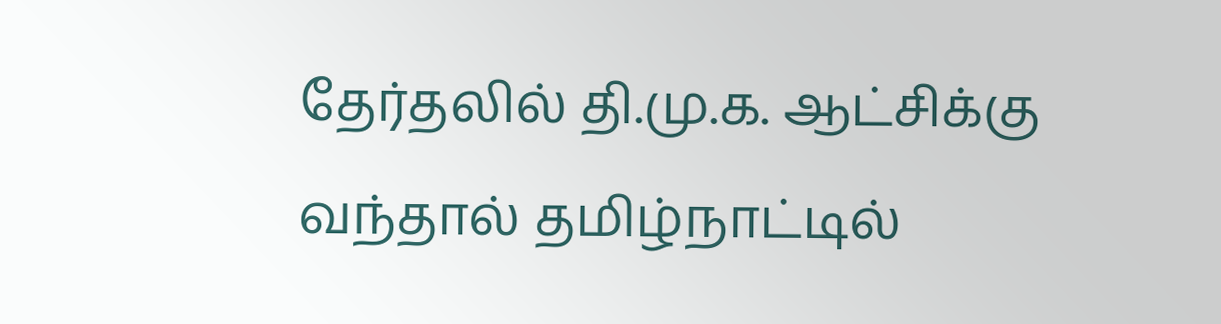தேர்தலில் தி.மு.க. ஆட்சிக்கு வந்தால் தமிழ்நாட்டில்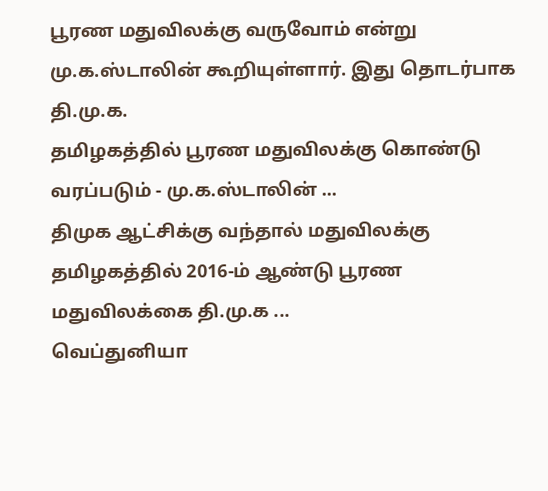பூரண மதுவிலக்கு வருவோம் என்று மு.க.ஸ்டாலின் கூறியுள்ளார். இது தொடர்பாக தி.மு.க.
தமிழகத்தில் பூரண மதுவிலக்கு கொண்டு வரப்படும் - மு.க.ஸ்டாலின் ...
திமுக ஆட்சிக்கு வந்தால் மதுவிலக்கு
தமிழகத்தில் 2016-ம் ஆண்டு பூரண மதுவிலக்கை தி.மு.க ...
வெப்துனியா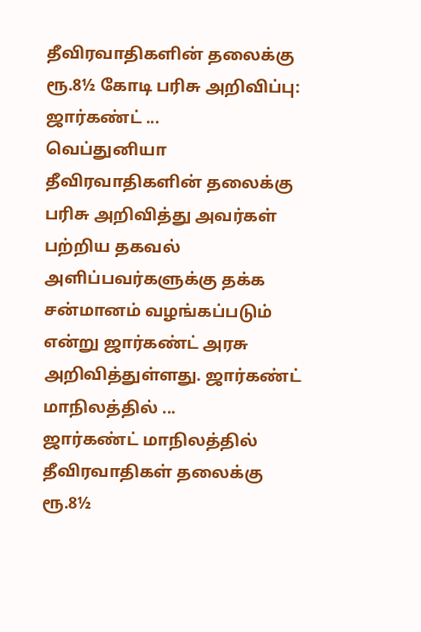தீவிரவாதிகளின் தலைக்கு ரூ.8½ கோடி பரிசு அறிவிப்பு: ஜார்கண்ட் ...
வெப்துனியா
தீவிரவாதிகளின் தலைக்கு பரிசு அறிவித்து அவர்கள் பற்றிய தகவல் அளிப்பவர்களுக்கு தக்க சன்மானம் வழங்கப்படும் என்று ஜார்கண்ட் அரசு அறிவித்துள்ளது. ஜார்கண்ட் மாநிலத்தில் ...
ஜார்கண்ட் மாநிலத்தில் தீவிரவாதிகள் தலைக்கு ரூ.8½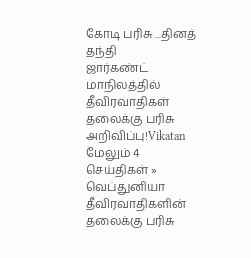கோடி பரிசு ...தினத் தந்தி
ஜார்கண்ட் மாநிலத்தில் தீவிரவாதிகள் தலைக்கு பரிசு அறிவிப்பு!Vikatan
மேலும் 4 செய்திகள் »
வெப்துனியா
தீவிரவாதிகளின் தலைக்கு பரிசு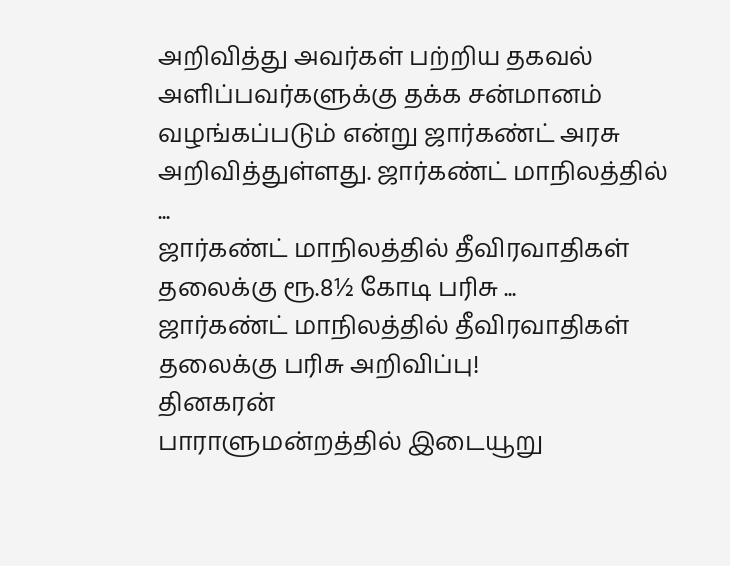அறிவித்து அவர்கள் பற்றிய தகவல் அளிப்பவர்களுக்கு தக்க சன்மானம் வழங்கப்படும் என்று ஜார்கண்ட் அரசு அறிவித்துள்ளது. ஜார்கண்ட் மாநிலத்தில் ...
ஜார்கண்ட் மாநிலத்தில் தீவிரவாதிகள் தலைக்கு ரூ.8½ கோடி பரிசு ...
ஜார்கண்ட் மாநிலத்தில் தீவிரவாதிகள் தலைக்கு பரிசு அறிவிப்பு!
தினகரன்
பாராளுமன்றத்தில் இடையூறு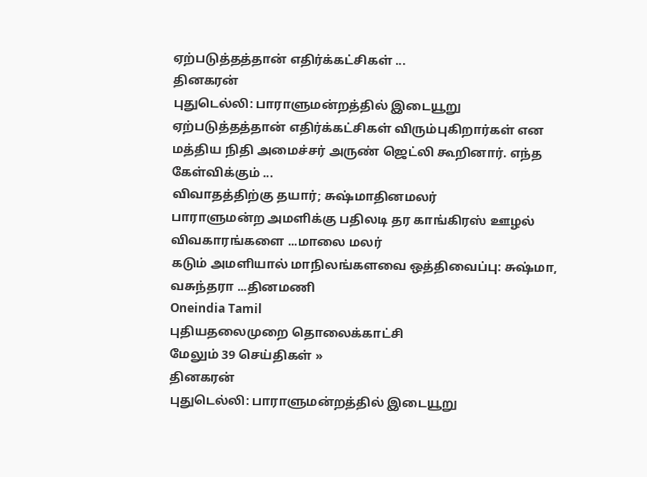ஏற்படுத்தத்தான் எதிர்க்கட்சிகள் ...
தினகரன்
புதுடெல்லி: பாராளுமன்றத்தில் இடையூறு ஏற்படுத்தத்தான் எதிர்க்கட்சிகள் விரும்புகிறார்கள் என மத்திய நிதி அமைச்சர் அருண் ஜெட்லி கூறினார். எந்த கேள்விக்கும் ...
விவாதத்திற்கு தயார்; சுஷ்மாதினமலர்
பாராளுமன்ற அமளிக்கு பதிலடி தர காங்கிரஸ் ஊழல் விவகாரங்களை ...மாலை மலர்
கடும் அமளியால் மாநிலங்களவை ஒத்திவைப்பு: சுஷ்மா, வசுந்தரா ...தினமணி
Oneindia Tamil
புதியதலைமுறை தொலைக்காட்சி
மேலும் 39 செய்திகள் »
தினகரன்
புதுடெல்லி: பாராளுமன்றத்தில் இடையூறு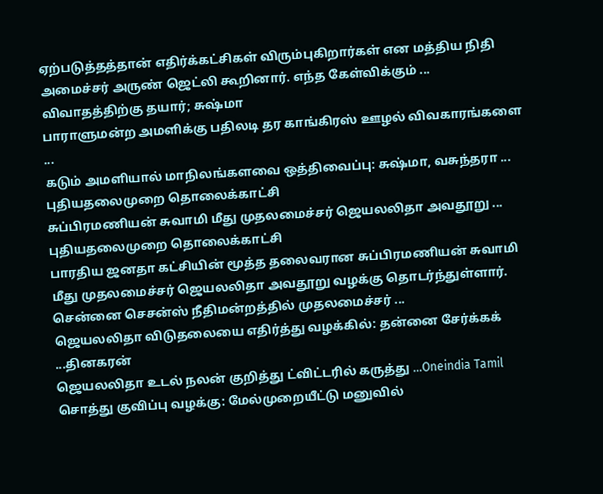ஏற்படுத்தத்தான் எதிர்க்கட்சிகள் விரும்புகிறார்கள் என மத்திய நிதி அமைச்சர் அருண் ஜெட்லி கூறினார். எந்த கேள்விக்கும் ...
விவாதத்திற்கு தயார்; சுஷ்மா
பாராளுமன்ற அமளிக்கு பதிலடி தர காங்கிரஸ் ஊழல் விவகாரங்களை ...
கடும் அமளியால் மாநிலங்களவை ஒத்திவைப்பு: சுஷ்மா, வசுந்தரா ...
புதியதலைமுறை தொலைக்காட்சி
சுப்பிரமணியன் சுவாமி மீது முதலமைச்சர் ஜெயலலிதா அவதூறு ...
புதியதலைமுறை தொலைக்காட்சி
பாரதிய ஜனதா கட்சியின் மூத்த தலைவரான சுப்பிரமணியன் சுவாமி மீது முதலமைச்சர் ஜெயலலிதா அவதூறு வழக்கு தொடர்ந்துள்ளார். சென்னை செசன்ஸ் நீதிமன்றத்தில் முதலமைச்சர் ...
ஜெயலலிதா விடுதலையை எதிர்த்து வழக்கில்: தன்னை சேர்க்கக் ...தினகரன்
ஜெயலலிதா உடல் நலன் குறித்து ட்விட்டரில் கருத்து ...Oneindia Tamil
சொத்து குவிப்பு வழக்கு: மேல்முறையீட்டு மனுவில்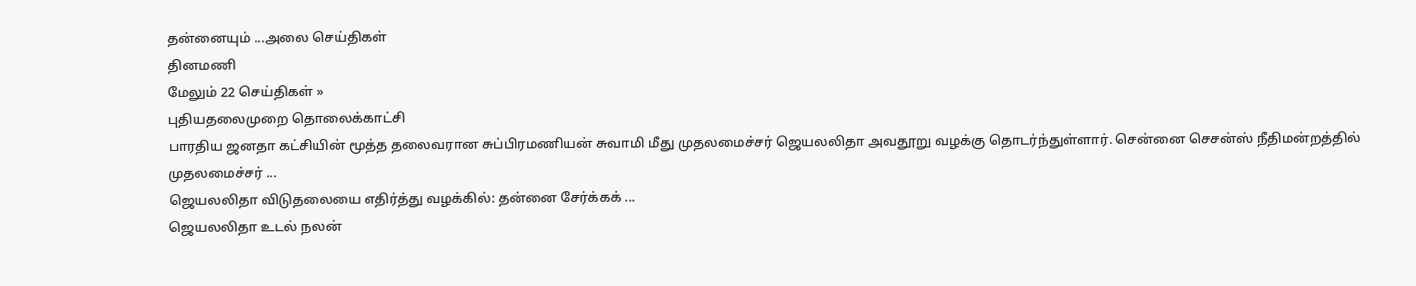தன்னையும் ...அலை செய்திகள்
தினமணி
மேலும் 22 செய்திகள் »
புதியதலைமுறை தொலைக்காட்சி
பாரதிய ஜனதா கட்சியின் மூத்த தலைவரான சுப்பிரமணியன் சுவாமி மீது முதலமைச்சர் ஜெயலலிதா அவதூறு வழக்கு தொடர்ந்துள்ளார். சென்னை செசன்ஸ் நீதிமன்றத்தில் முதலமைச்சர் ...
ஜெயலலிதா விடுதலையை எதிர்த்து வழக்கில்: தன்னை சேர்க்கக் ...
ஜெயலலிதா உடல் நலன்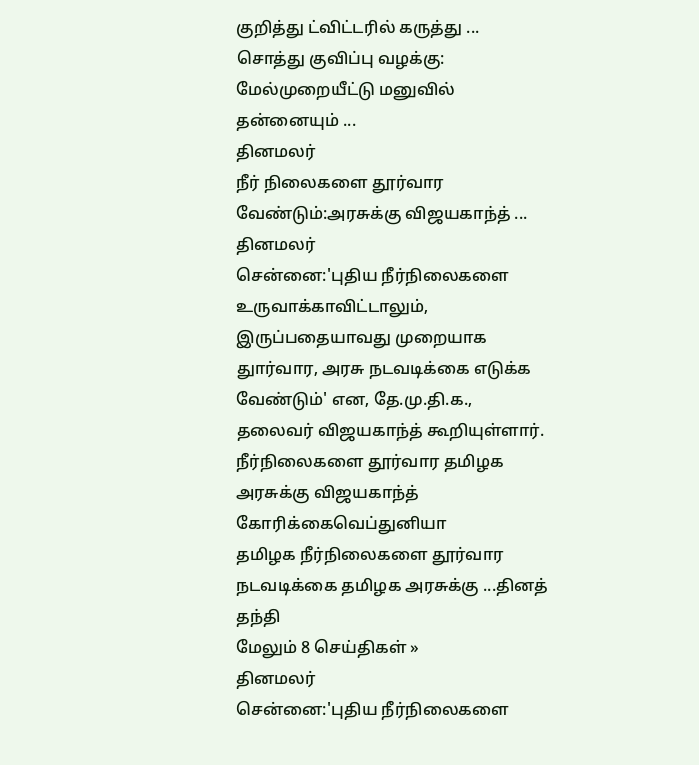குறித்து ட்விட்டரில் கருத்து ...
சொத்து குவிப்பு வழக்கு: மேல்முறையீட்டு மனுவில் தன்னையும் ...
தினமலர்
நீர் நிலைகளை தூர்வார வேண்டும்:அரசுக்கு விஜயகாந்த் ...
தினமலர்
சென்னை:'புதிய நீர்நிலைகளை உருவாக்காவிட்டாலும், இருப்பதையாவது முறையாக துார்வார, அரசு நடவடிக்கை எடுக்க வேண்டும்' என, தே.மு.தி.க., தலைவர் விஜயகாந்த் கூறியுள்ளார்.
நீர்நிலைகளை தூர்வார தமிழக அரசுக்கு விஜயகாந்த் கோரிக்கைவெப்துனியா
தமிழக நீர்நிலைகளை தூர்வார நடவடிக்கை தமிழக அரசுக்கு ...தினத் தந்தி
மேலும் 8 செய்திகள் »
தினமலர்
சென்னை:'புதிய நீர்நிலைகளை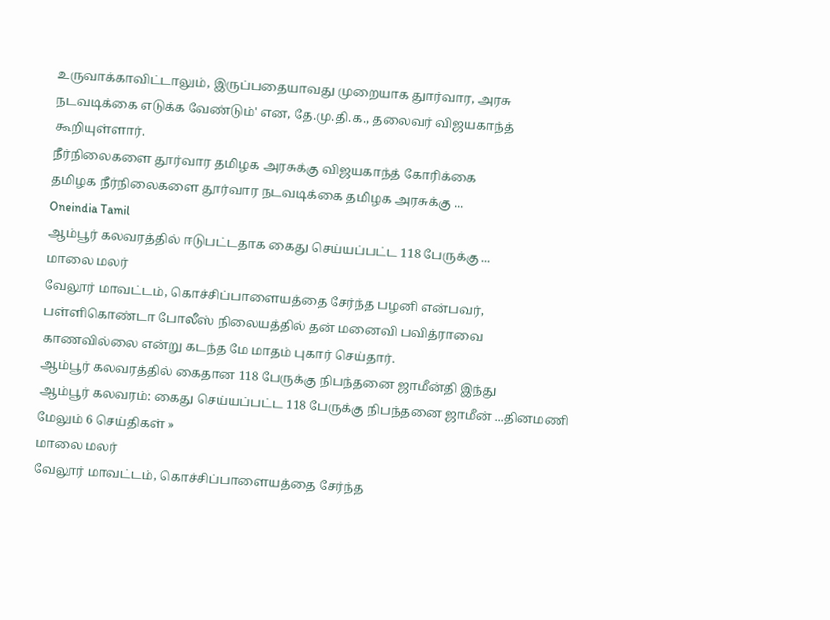உருவாக்காவிட்டாலும், இருப்பதையாவது முறையாக துார்வார, அரசு நடவடிக்கை எடுக்க வேண்டும்' என, தே.மு.தி.க., தலைவர் விஜயகாந்த் கூறியுள்ளார்.
நீர்நிலைகளை தூர்வார தமிழக அரசுக்கு விஜயகாந்த் கோரிக்கை
தமிழக நீர்நிலைகளை தூர்வார நடவடிக்கை தமிழக அரசுக்கு ...
Oneindia Tamil
ஆம்பூர் கலவரத்தில் ஈடுபட்டதாக கைது செய்யப்பட்ட 118 பேருக்கு ...
மாலை மலர்
வேலூர் மாவட்டம், கொச்சிப்பாளையத்தை சேர்ந்த பழனி என்பவர், பள்ளிகொண்டா போலீஸ் நிலையத்தில் தன் மனைவி பவித்ராவை காணவில்லை என்று கடந்த மே மாதம் புகார் செய்தார்.
ஆம்பூர் கலவரத்தில் கைதான 118 பேருக்கு நிபந்தனை ஜாமீன்தி இந்து
ஆம்பூர் கலவரம்: கைது செய்யப்பட்ட 118 பேருக்கு நிபந்தனை ஜாமீன் ...தினமணி
மேலும் 6 செய்திகள் »
மாலை மலர்
வேலூர் மாவட்டம், கொச்சிப்பாளையத்தை சேர்ந்த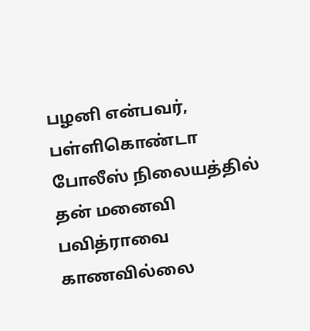பழனி என்பவர், பள்ளிகொண்டா போலீஸ் நிலையத்தில் தன் மனைவி பவித்ராவை காணவில்லை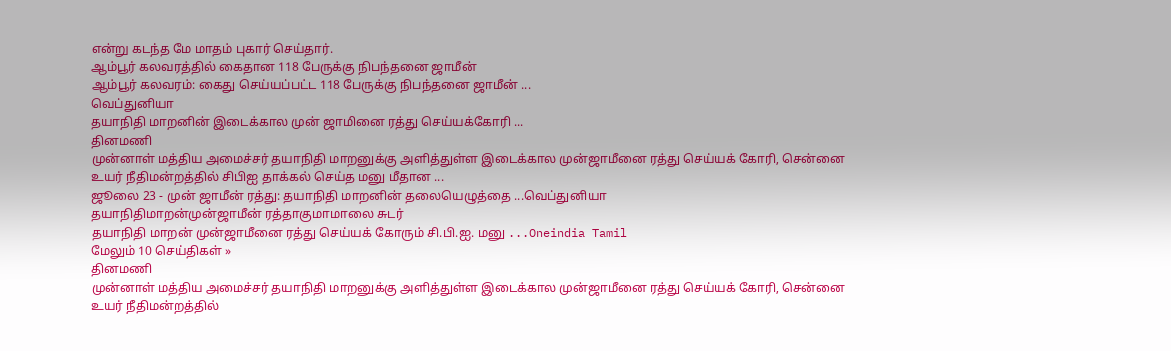என்று கடந்த மே மாதம் புகார் செய்தார்.
ஆம்பூர் கலவரத்தில் கைதான 118 பேருக்கு நிபந்தனை ஜாமீன்
ஆம்பூர் கலவரம்: கைது செய்யப்பட்ட 118 பேருக்கு நிபந்தனை ஜாமீன் ...
வெப்துனியா
தயாநிதி மாறனின் இடைக்கால முன் ஜாமினை ரத்து செய்யக்கோரி ...
தினமணி
முன்னாள் மத்திய அமைச்சர் தயாநிதி மாறனுக்கு அளித்துள்ள இடைக்கால முன்ஜாமீனை ரத்து செய்யக் கோரி, சென்னை உயர் நீதிமன்றத்தில் சிபிஐ தாக்கல் செய்த மனு மீதான ...
ஜூலை 23 - முன் ஜாமீன் ரத்து: தயாநிதி மாறனின் தலையெழுத்தை ...வெப்துனியா
தயாநிதிமாறன்முன்ஜாமீன் ரத்தாகுமாமாலை சுடர்
தயாநிதி மாறன் முன்ஜாமீனை ரத்து செய்யக் கோரும் சி.பி.ஐ. மனு ...Oneindia Tamil
மேலும் 10 செய்திகள் »
தினமணி
முன்னாள் மத்திய அமைச்சர் தயாநிதி மாறனுக்கு அளித்துள்ள இடைக்கால முன்ஜாமீனை ரத்து செய்யக் கோரி, சென்னை உயர் நீதிமன்றத்தில்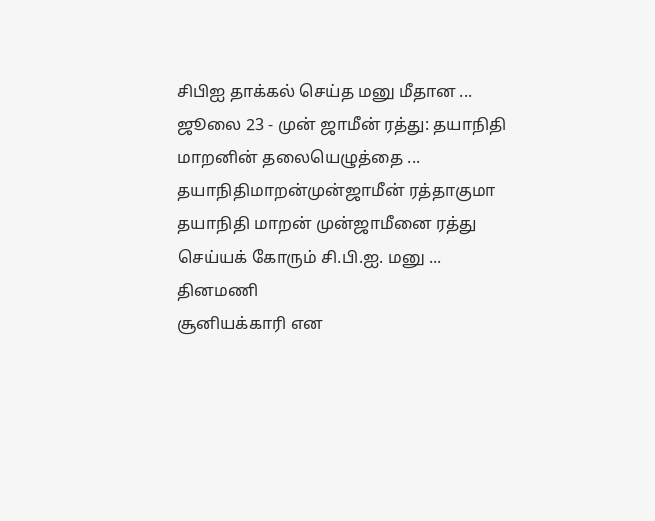சிபிஐ தாக்கல் செய்த மனு மீதான ...
ஜூலை 23 - முன் ஜாமீன் ரத்து: தயாநிதி மாறனின் தலையெழுத்தை ...
தயாநிதிமாறன்முன்ஜாமீன் ரத்தாகுமா
தயாநிதி மாறன் முன்ஜாமீனை ரத்து செய்யக் கோரும் சி.பி.ஐ. மனு ...
தினமணி
சூனியக்காரி என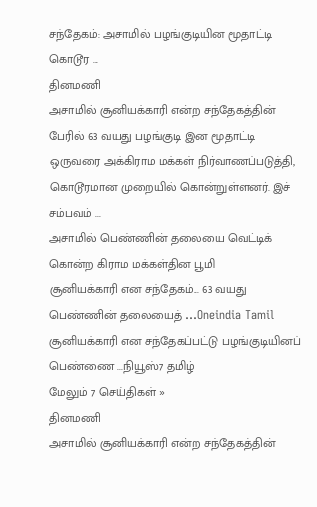சந்தேகம்: அசாமில் பழங்குடியின மூதாட்டி கொடூர ...
தினமணி
அசாமில் சூனியக்காரி என்ற சந்தேகத்தின் பேரில் 63 வயது பழங்குடி இன மூதாட்டி ஒருவரை அக்கிராம மக்கள் நிர்வாணப்படுத்தி, கொடூரமான முறையில் கொன்றுள்ளனர். இச் சம்பவம் ...
அசாமில் பெண்ணின் தலையை வெட்டிக் கொன்ற கிராம மக்கள்தின பூமி
சூனியக்காரி என சந்தேகம்... 63 வயது பெண்ணின் தலையைத் ...Oneindia Tamil
சூனியக்காரி என சந்தேகப்பட்டு பழங்குடியினப் பெண்ணை ...நியூஸ்7 தமிழ்
மேலும் 7 செய்திகள் »
தினமணி
அசாமில் சூனியக்காரி என்ற சந்தேகத்தின்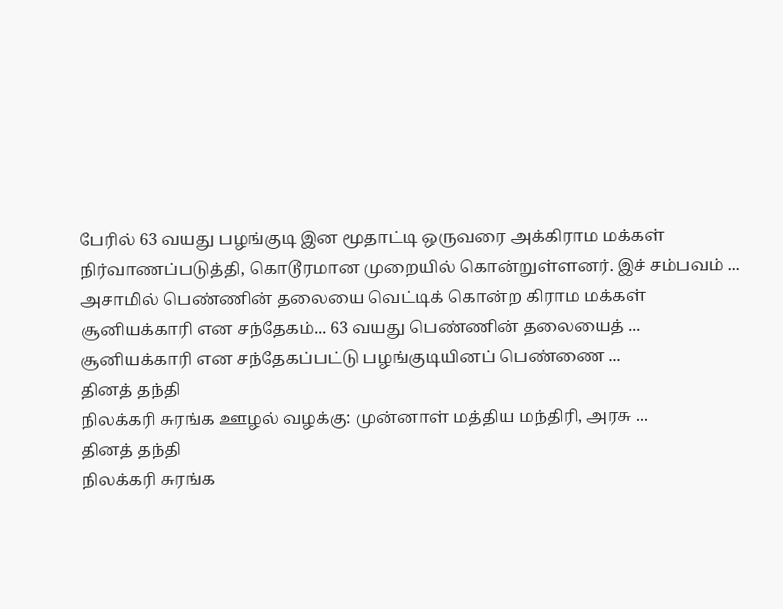பேரில் 63 வயது பழங்குடி இன மூதாட்டி ஒருவரை அக்கிராம மக்கள் நிர்வாணப்படுத்தி, கொடூரமான முறையில் கொன்றுள்ளனர். இச் சம்பவம் ...
அசாமில் பெண்ணின் தலையை வெட்டிக் கொன்ற கிராம மக்கள்
சூனியக்காரி என சந்தேகம்... 63 வயது பெண்ணின் தலையைத் ...
சூனியக்காரி என சந்தேகப்பட்டு பழங்குடியினப் பெண்ணை ...
தினத் தந்தி
நிலக்கரி சுரங்க ஊழல் வழக்கு: முன்னாள் மத்திய மந்திரி, அரசு ...
தினத் தந்தி
நிலக்கரி சுரங்க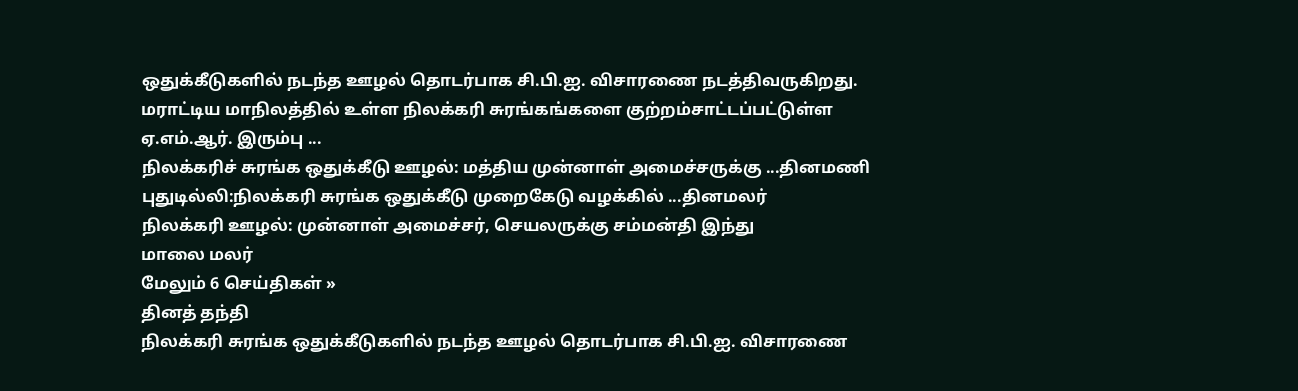ஒதுக்கீடுகளில் நடந்த ஊழல் தொடர்பாக சி.பி.ஐ. விசாரணை நடத்திவருகிறது. மராட்டிய மாநிலத்தில் உள்ள நிலக்கரி சுரங்கங்களை குற்றம்சாட்டப்பட்டுள்ள ஏ.எம்.ஆர். இரும்பு ...
நிலக்கரிச் சுரங்க ஒதுக்கீடு ஊழல்: மத்திய முன்னாள் அமைச்சருக்கு ...தினமணி
புதுடில்லி:நிலக்கரி சுரங்க ஒதுக்கீடு முறைகேடு வழக்கில் ...தினமலர்
நிலக்கரி ஊழல்: முன்னாள் அமைச்சர், செயலருக்கு சம்மன்தி இந்து
மாலை மலர்
மேலும் 6 செய்திகள் »
தினத் தந்தி
நிலக்கரி சுரங்க ஒதுக்கீடுகளில் நடந்த ஊழல் தொடர்பாக சி.பி.ஐ. விசாரணை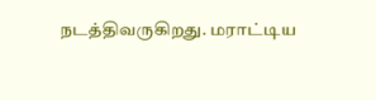நடத்திவருகிறது. மராட்டிய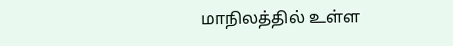மாநிலத்தில் உள்ள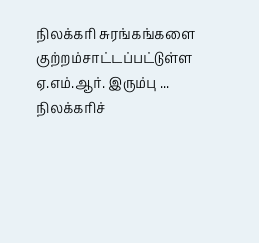நிலக்கரி சுரங்கங்களை குற்றம்சாட்டப்பட்டுள்ள ஏ.எம்.ஆர். இரும்பு ...
நிலக்கரிச்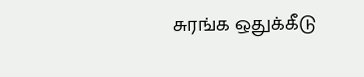சுரங்க ஒதுக்கீடு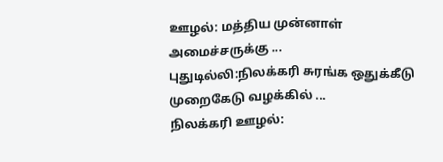ஊழல்: மத்திய முன்னாள் அமைச்சருக்கு ...
புதுடில்லி:நிலக்கரி சுரங்க ஒதுக்கீடு முறைகேடு வழக்கில் ...
நிலக்கரி ஊழல்: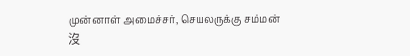முன்னாள் அமைச்சர், செயலருக்கு சம்மன்
沒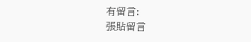有留言:
張貼留言